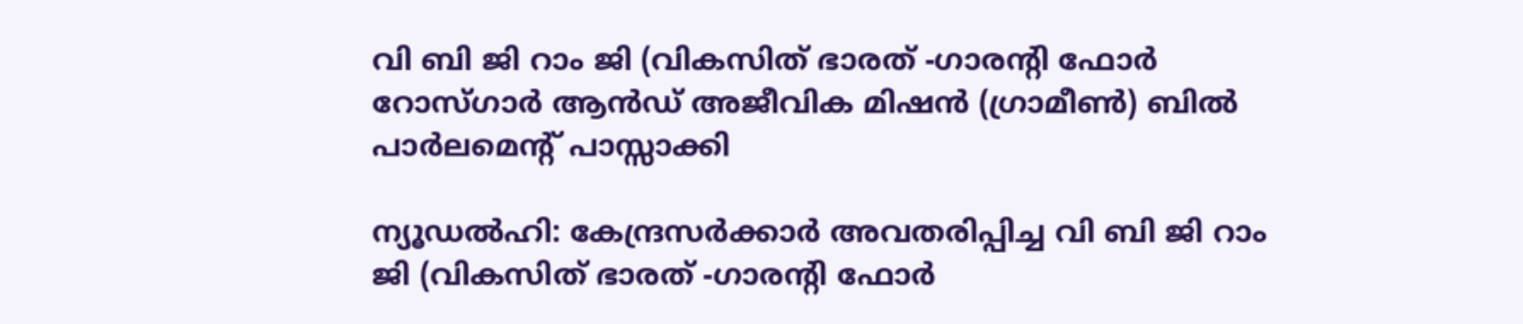വി ബി ജി റാം ജി (വികസിത് ഭാരത് -ഗാരന്റി ഫോര്‍ റോസ്ഗാര്‍ ആന്‍ഡ് അജീവിക മിഷന്‍ (ഗ്രാമീണ്‍) ബില്‍ പാര്‍ലമെന്റ് പാസ്സാക്കി

ന്യൂഡല്‍ഹി: കേന്ദ്രസര്‍ക്കാര്‍ അവതരിപ്പിച്ച വി ബി ജി റാം ജി (വികസിത് ഭാരത് -ഗാരന്റി ഫോര്‍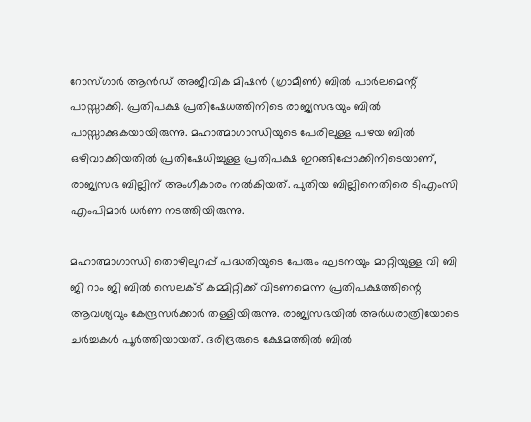റോസ്ഗാര്‍ ആന്‍ഡ് അജീവിക മിഷന്‍ (ഗ്രാമീണ്‍) ബില്‍ പാര്‍ലമെന്റ് പാസ്സാക്കി. പ്രതിപക്ഷ പ്രതിഷേധത്തിനിടെ രാജ്യസഭയും ബില്‍ പാസ്സാക്കുകയായിരുന്നു. മഹാത്മാഗാന്ധിയുടെ പേരിലുള്ള പഴയ ബില്‍ ഒഴിവാക്കിയതില്‍ പ്രതിഷേധിച്ചുള്ള പ്രതിപക്ഷ ഇറങ്ങിപ്പോക്കിനിടെയാണ്, രാജ്യസഭ ബില്ലിന് അംഗീകാരം നല്‍കിയത്. പുതിയ ബില്ലിനെതിരെ ടിഎംസി എംപിമാര്‍ ധര്‍ണ നടത്തിയിരുന്നു.

മഹാത്മാഗാന്ധി തൊഴിലുറപ്പ് പദ്ധതിയുടെ പേരും ഘടനയും മാറ്റിയുള്ള വി ബി ജി റാം ജി ബില്‍ സെലക്ട് കമ്മിറ്റിക്ക് വിടണമെന്ന പ്രതിപക്ഷത്തിന്റെ ആവശ്യവും കേന്ദ്രസര്‍ക്കാര്‍ തള്ളിയിരുന്നു. രാജ്യസഭയില്‍ അര്‍ധരാത്രിയോടെ ചര്‍ച്ചകള്‍ പൂര്‍ത്തിയായത്. ദരിദ്രരുടെ ക്ഷേമത്തില്‍ ബില്‍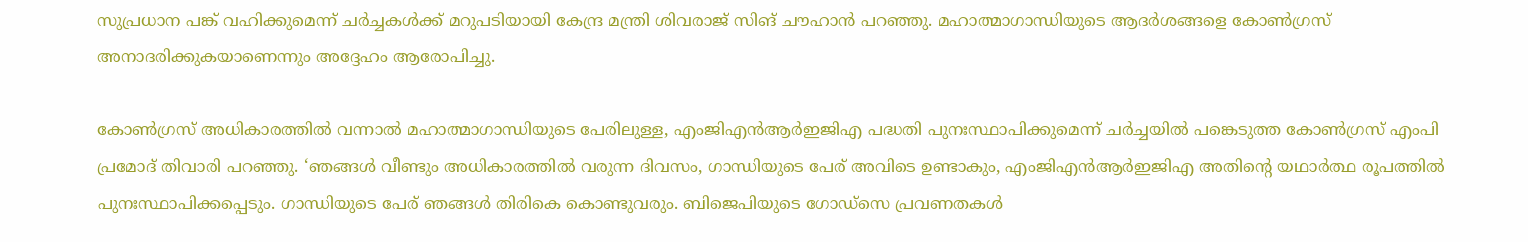സുപ്രധാന പങ്ക് വഹിക്കുമെന്ന് ചര്‍ച്ചകള്‍ക്ക് മറുപടിയായി കേന്ദ്ര മന്ത്രി ശിവരാജ് സിങ് ചൗഹാന്‍ പറഞ്ഞു. മഹാത്മാഗാന്ധിയുടെ ആദര്‍ശങ്ങളെ കോണ്‍ഗ്രസ് അനാദരിക്കുകയാണെന്നും അദ്ദേഹം ആരോപിച്ചു.

കോണ്‍ഗ്രസ് അധികാരത്തില്‍ വന്നാല്‍ മഹാത്മാഗാന്ധിയുടെ പേരിലുള്ള, എംജിഎന്‍ആര്‍ഇജിഎ പദ്ധതി പുനഃസ്ഥാപിക്കുമെന്ന് ചര്‍ച്ചയില്‍ പങ്കെടുത്ത കോണ്‍ഗ്രസ് എംപി പ്രമോദ് തിവാരി പറഞ്ഞു. ‘ഞങ്ങള്‍ വീണ്ടും അധികാരത്തില്‍ വരുന്ന ദിവസം, ഗാന്ധിയുടെ പേര് അവിടെ ഉണ്ടാകും, എംജിഎന്‍ആര്‍ഇജിഎ അതിന്റെ യഥാര്‍ത്ഥ രൂപത്തില്‍ പുനഃസ്ഥാപിക്കപ്പെടും. ഗാന്ധിയുടെ പേര് ഞങ്ങള്‍ തിരികെ കൊണ്ടുവരും. ബിജെപിയുടെ ഗോഡ്‌സെ പ്രവണതകള്‍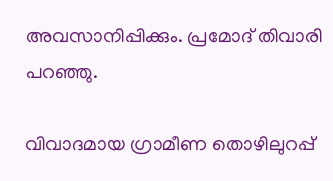അവസാനിപ്പിക്കും. പ്രമോദ് തിവാരി പറഞ്ഞു.

വിവാദമായ ഗ്രാമീണ തൊഴിലുറപ്പ്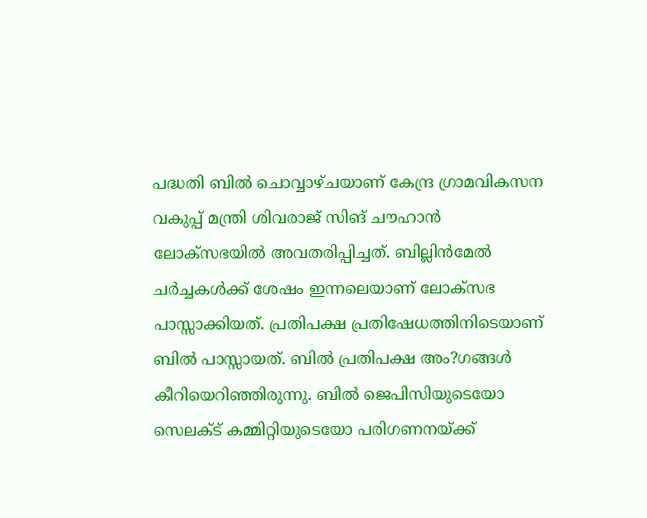പദ്ധതി ബില്‍ ചൊവ്വാഴ്ചയാണ് കേന്ദ്ര ഗ്രാമവികസന വകുപ്പ് മന്ത്രി ശിവരാജ് സിങ് ചൗഹാന്‍ ലോക്‌സഭയില്‍ അവതരിപ്പിച്ചത്. ബില്ലിന്‍മേല്‍ ചര്‍ച്ചകള്‍ക്ക് ശേഷം ഇന്നലെയാണ് ലോക്‌സഭ പാസ്സാക്കിയത്. പ്രതിപക്ഷ പ്രതിഷേധത്തിനിടെയാണ് ബില്‍ പാസ്സായത്. ബില്‍ പ്രതിപക്ഷ അം?ഗങ്ങള്‍ കീറിയെറിഞ്ഞിരുന്നു. ബില്‍ ജെപിസിയുടെയോ സെലക്ട് കമ്മിറ്റിയുടെയോ പരിഗണനയ്ക്ക്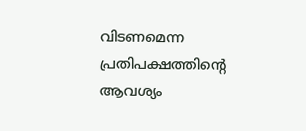വിടണമെന്ന പ്രതിപക്ഷത്തിന്റെ ആവശ്യം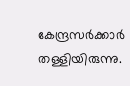കേന്ദ്രസര്‍ക്കാര്‍ തള്ളിയിരുന്നു.